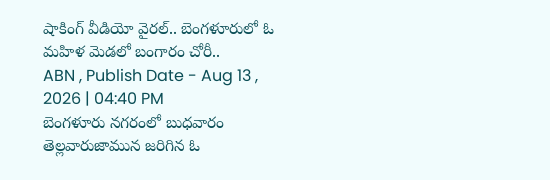షాకింగ్ వీడియో వైరల్.. బెంగళూరులో ఓ మహిళ మెడలో బంగారం చోరీ..
ABN , Publish Date - Aug 13 , 2026 | 04:40 PM
బెంగళూరు నగరంలో బుధవారం తెల్లవారుజామున జరిగిన ఓ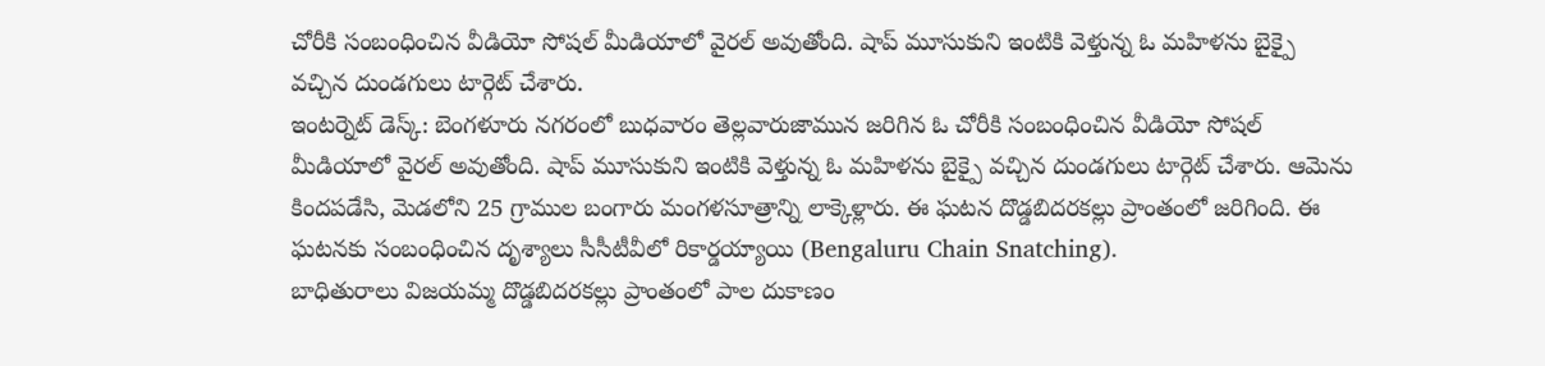చోరీకి సంబంధించిన వీడియో సోషల్ మీడియాలో వైరల్ అవుతోంది. షాప్ మూసుకుని ఇంటికి వెళ్తున్న ఓ మహిళను బైక్పై వచ్చిన దుండగులు టార్గెట్ చేశారు.
ఇంటర్నెట్ డెస్క్: బెంగళూరు నగరంలో బుధవారం తెల్లవారుజామున జరిగిన ఓ చోరీకి సంబంధించిన వీడియో సోషల్ మీడియాలో వైరల్ అవుతోంది. షాప్ మూసుకుని ఇంటికి వెళ్తున్న ఓ మహిళను బైక్పై వచ్చిన దుండగులు టార్గెట్ చేశారు. ఆమెను కిందపడేసి, మెడలోని 25 గ్రాముల బంగారు మంగళసూత్రాన్ని లాక్కెళ్లారు. ఈ ఘటన దొడ్డబిదరకల్లు ప్రాంతంలో జరిగింది. ఈ ఘటనకు సంబంధించిన దృశ్యాలు సీసీటీవీలో రికార్డయ్యాయి (Bengaluru Chain Snatching).
బాధితురాలు విజయమ్మ దొడ్డబిదరకల్లు ప్రాంతంలో పాల దుకాణం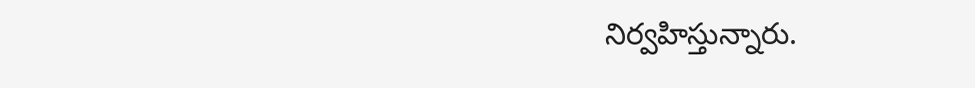నిర్వహిస్తున్నారు.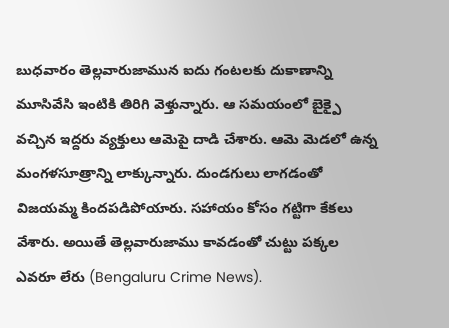బుధవారం తెల్లవారుజామున ఐదు గంటలకు దుకాణాన్ని మూసివేసి ఇంటికి తిరిగి వెళ్తున్నారు. ఆ సమయంలో బైక్పై వచ్చిన ఇద్దరు వ్యక్తులు ఆమెపై దాడి చేశారు. ఆమె మెడలో ఉన్న మంగళసూత్రాన్ని లాక్కున్నారు. దుండగులు లాగడంతో విజయమ్మ కిందపడిపోయారు. సహాయం కోసం గట్టిగా కేకలు వేశారు. అయితే తెల్లవారుజాము కావడంతో చుట్టు పక్కల ఎవరూ లేరు (Bengaluru Crime News).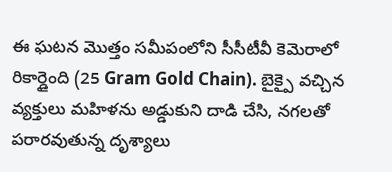ఈ ఘటన మొత్తం సమీపంలోని సీసీటీవీ కెమెరాలో రికార్డైంది (25 Gram Gold Chain). బైక్పై వచ్చిన వ్యక్తులు మహిళను అడ్డుకుని దాడి చేసి, నగలతో పరారవుతున్న దృశ్యాలు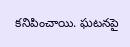కనిపించాయి. ఘటనపై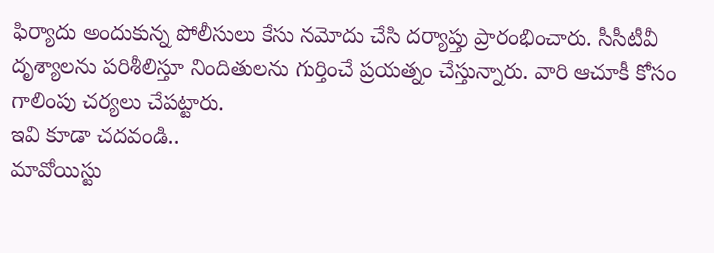ఫిర్యాదు అందుకున్న పోలీసులు కేసు నమోదు చేసి దర్యాప్తు ప్రారంభించారు. సీసీటీవీ దృశ్యాలను పరిశీలిస్తూ నిందితులను గుర్తించే ప్రయత్నం చేస్తున్నారు. వారి ఆచూకీ కోసం గాలింపు చర్యలు చేపట్టారు.
ఇవి కూడా చదవండి..
మావోయిస్టు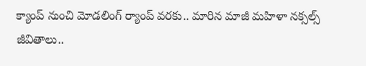క్యాంప్ నుంచి మోడలింగ్ ర్యాంప్ వరకు.. మారిన మాజీ మహిళా నక్సల్స్ జీవితాలు..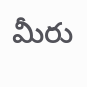మీరు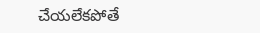చేయలేకపోతే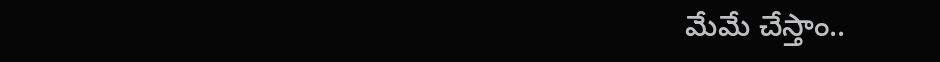మేమే చేస్తాం..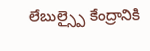లేబుల్స్పై కేంద్రానికి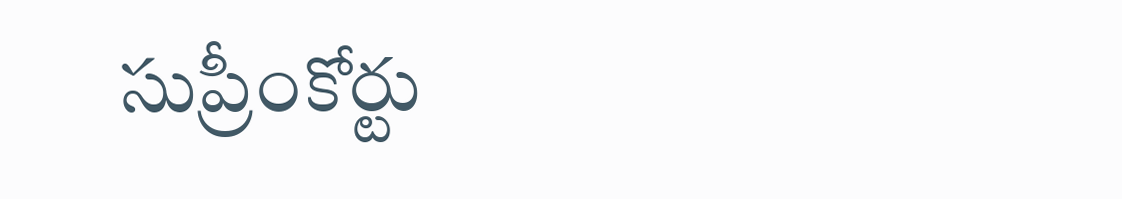సుప్రీంకోర్టు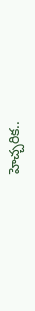హెచ్చరిక..